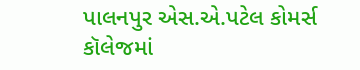પાલનપુર એસ.એ.પટેલ કોમર્સ કૉલેજમાં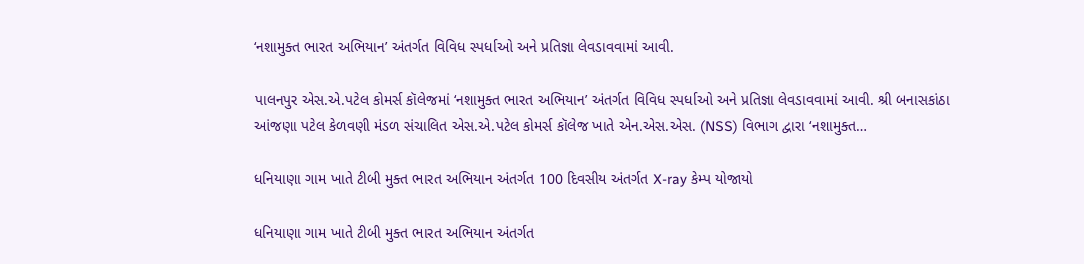‘નશામુક્ત ભારત અભિયાન’ અંતર્ગત વિવિધ સ્પર્ધાઓ અને પ્રતિજ્ઞા લેવડાવવામાં આવી.

પાલનપુર એસ.એ.પટેલ કોમર્સ કૉલેજમાં ‘નશામુક્ત ભારત અભિયાન’ અંતર્ગત વિવિધ સ્પર્ધાઓ અને પ્રતિજ્ઞા લેવડાવવામાં આવી. શ્રી બનાસકાંઠા આંજણા પટેલ કેળવણી મંડળ સંચાલિત એસ.એ.પટેલ કોમર્સ કૉલેજ ખાતે એન.એસ.એસ. (NSS) વિભાગ દ્વારા ‘નશામુક્ત…

ધનિયાણા ગામ ખાતે ટીબી મુક્ત ભારત અભિયાન અંતર્ગત 100 દિવસીય અંતર્ગત X-ray કેમ્પ યોજાયો

ધનિયાણા ગામ ખાતે ટીબી મુક્ત ભારત અભિયાન અંતર્ગત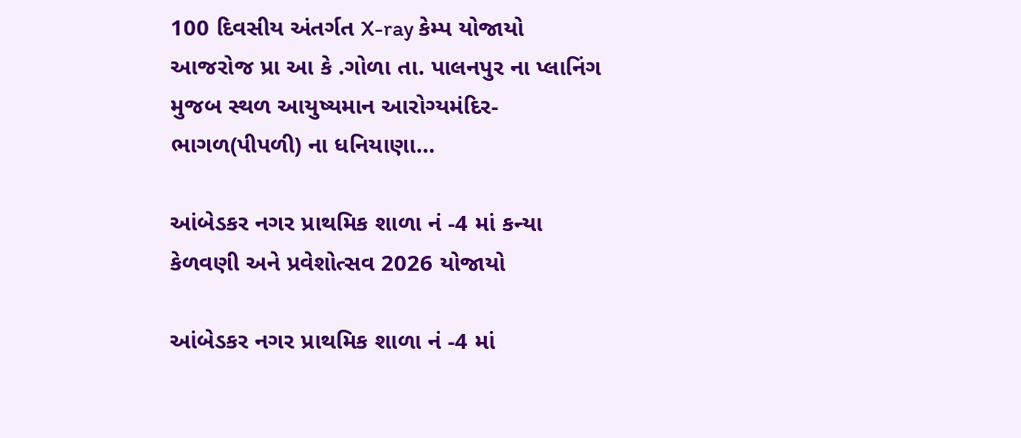100 દિવસીય અંતર્ગત X-ray કેમ્પ યોજાયો આજરોજ પ્રા આ કે .ગોળા તા. પાલનપુર ના પ્લાનિંગ મુજબ સ્થળ આયુષ્યમાન આરોગ્યમંદિર- ભાગળ(પીપળી) ના ધનિયાણા…

આંબેડકર નગર પ્રાથમિક શાળા નં -4 માં કન્યા કેળવણી અને પ્રવેશોત્સવ 2026 યોજાયો

આંબેડકર નગર પ્રાથમિક શાળા નં -4 માં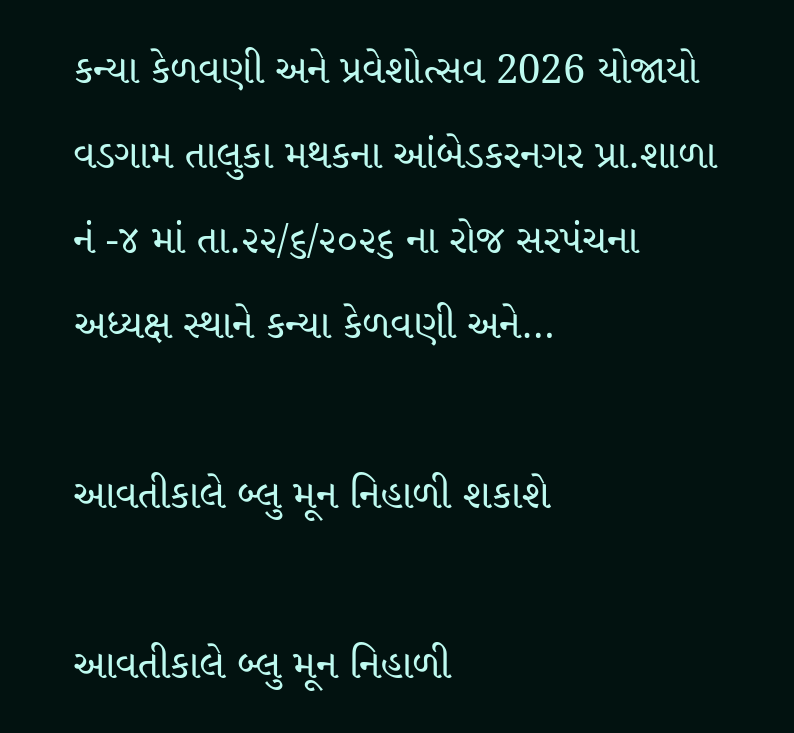કન્યા કેળવણી અને પ્રવેશોત્સવ 2026 યોજાયો વડગામ તાલુકા મથકના આંબેડકરનગર પ્રા.શાળા નં -૪ માં તા.૨૨/૬/૨૦૨૬ ના રોજ સરપંચના અધ્યક્ષ સ્થાને કન્યા કેળવણી અને…

આવતીકાલે બ્લુ મૂન નિહાળી શકાશે

આવતીકાલે બ્લુ મૂન નિહાળી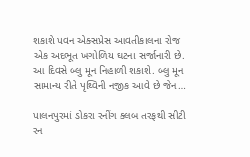શકાશે પવન એક્સપ્રેસ આવતીકાલના રોજ એક અદભૂત ખગોળિય ઘટના સર્જાનારી છે. આ દિવસે બ્લુ મૂન નિહાળી શકાશે. બ્લુ મૂન સામાન્ય રીતે પૃથ્વિની નજીક આવે છે જેન…

પાલનપુરમાં ડોકરા રનીંગ ક્લબ તરફથી સીટી રન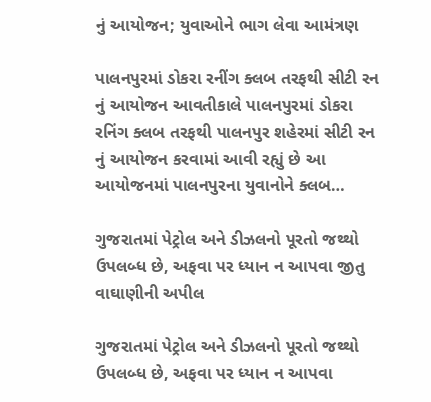નું આયોજન; યુવાઓને ભાગ લેવા આમંત્રણ

પાલનપુરમાં ડોકરા રનીંગ ક્લબ તરફથી સીટી રન નું આયોજન આવતીકાલે પાલનપુરમાં ડોકરા રનિંગ ક્લબ તરફથી પાલનપુર શહેરમાં સીટી રન નું આયોજન કરવામાં આવી રહ્યું છે આ આયોજનમાં પાલનપુરના યુવાનોને ક્લબ…

ગુજરાતમાં પેટ્રોલ અને ડીઝલનો પૂરતો જથ્થો ઉપલબ્ધ છે, અફવા પર ધ્યાન ન આપવા જીતુ વાઘાણીની અપીલ

ગુજરાતમાં પેટ્રોલ અને ડીઝલનો પૂરતો જથ્થો ઉપલબ્ધ છે, અફવા પર ધ્યાન ન આપવા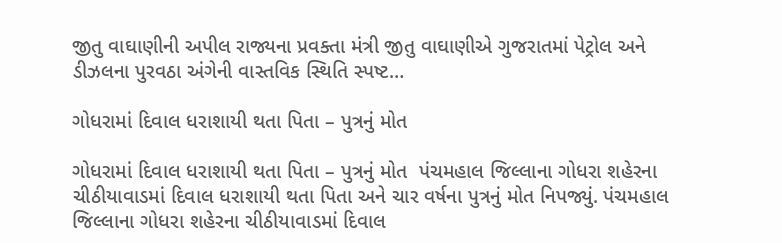જીતુ વાઘાણીની અપીલ રાજ્યના પ્રવક્તા મંત્રી જીતુ વાઘાણીએ ગુજરાતમાં પેટ્રોલ અને ડીઝલના પુરવઠા અંગેની વાસ્તવિક સ્થિતિ સ્પષ્ટ…

ગોધરામાં દિવાલ ધરાશાયી થતા પિતા – પુત્રનું મોત

ગોધરામાં દિવાલ ધરાશાયી થતા પિતા – પુત્રનું મોત  પંચમહાલ જિલ્લાના ગોધરા શહેરના ચીઠીયાવાડમાં દિવાલ ધરાશાયી થતા પિતા અને ચાર વર્ષના પુત્રનું મોત નિપજ્યું. પંચમહાલ જિલ્લાના ગોધરા શહેરના ચીઠીયાવાડમાં દિવાલ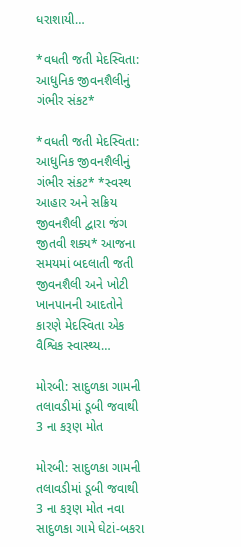ધરાશાયી…

*વધતી જતી મેદસ્વિતા: આધુનિક જીવનશૈલીનું ગંભીર સંકટ*

*વધતી જતી મેદસ્વિતા: આધુનિક જીવનશૈલીનું ગંભીર સંકટ* *સ્વસ્થ આહાર અને સક્રિય જીવનશૈલી દ્વારા જંગ જીતવી શક્ય* આજના સમયમાં બદલાતી જતી જીવનશૈલી અને ખોટી ખાનપાનની આદતોને કારણે મેદસ્વિતા એક વૈશ્વિક સ્વાસ્થ્ય…

મોરબી: સાદુળકા ગામની તલાવડીમાં ડૂબી જવાથી 3 ના કરૂણ મોત

મોરબી: સાદુળકા ગામની તલાવડીમાં ડૂબી જવાથી 3 ના કરૂણ મોત નવા સાદુળકા ગામે ઘેટાં-બકરા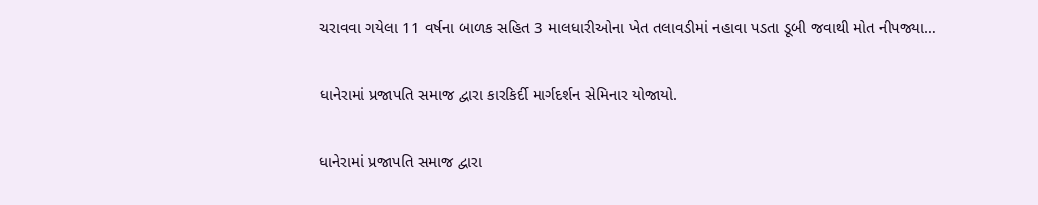ચરાવવા ગયેલા 11 વર્ષના બાળક સહિત 3 માલધારીઓના ખેત તલાવડીમાં નહાવા પડતા ડૂબી જવાથી મોત નીપજ્યા…

ધાનેરામાં પ્રજાપતિ સમાજ દ્વારા કારકિર્દી માર્ગદર્શન સેમિનાર યોજાયો.

ધાનેરામાં પ્રજાપતિ સમાજ દ્વારા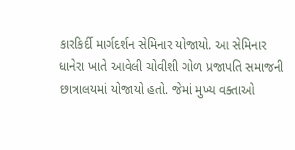કારકિર્દી માર્ગદર્શન સેમિનાર યોજાયો. આ સેમિનાર ધાનેરા ખાતે આવેલી ચોવીશી ગોળ પ્રજાપતિ સમાજની છાત્રાલયમાં યોજાયો હતો. જેમાં મુખ્ય વક્તાઓ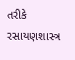તરીકે રસાયણશાસ્ત્ર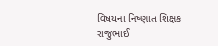વિષયના નિષ્ણાત શિક્ષક રાજુભાઈ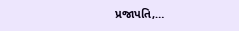પ્રજાપતિ,…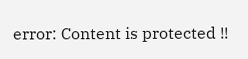error: Content is protected !!